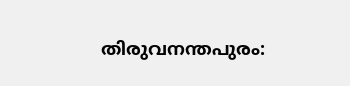തിരുവനന്തപുരം: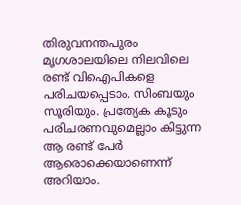തിരുവനന്തപുരം മൃഗശാലയിലെ നിലവിലെ രണ്ട് വിഐപികളെ പരിചയപ്പെടാം. സിംബയും സൂരിയും. പ്രത്യേക കൂടും പരിചരണവുമെല്ലാം കിട്ടുന്ന ആ രണ്ട് പേർ ആരൊക്കെയാണെന്ന് അറിയാം.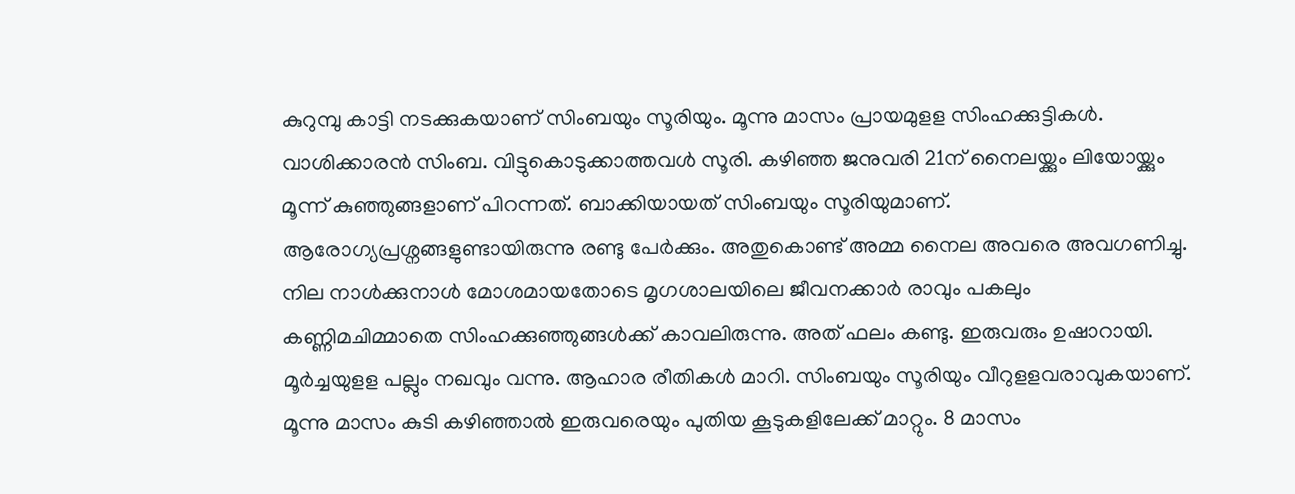കുറുമ്പു കാട്ടി നടക്കുകയാണ് സിംബയും സൂരിയും. മൂന്നു മാസം പ്രായമുളള സിംഹക്കുട്ടികൾ. വാശിക്കാരൻ സിംബ. വിട്ടുകൊടുക്കാത്തവൾ സൂരി. കഴിഞ്ഞ ജനുവരി 21ന് നൈലയ്ക്കും ലിയോയ്ക്കും മൂന്ന് കുഞ്ഞുങ്ങളാണ് പിറന്നത്. ബാക്കിയായത് സിംബയും സൂരിയുമാണ്.
ആരോഗ്യപ്രശ്നങ്ങളുണ്ടായിരുന്നു രണ്ടു പേർക്കും. അതുകൊണ്ട് അമ്മ നൈല അവരെ അവഗണിച്ചു. നില നാൾക്കുനാൾ മോശമായതോടെ മൃഗശാലയിലെ ജീവനക്കാർ രാവും പകലും കണ്ണിമചിമ്മാതെ സിംഹക്കുഞ്ഞുങ്ങൾക്ക് കാവലിരുന്നു. അത് ഫലം കണ്ടു. ഇരുവരും ഉഷാറായി.
മൂർച്ചയുളള പല്ലും നഖവും വന്നു. ആഹാര രീതികൾ മാറി. സിംബയും സൂരിയും വീറുളളവരാവുകയാണ്. മൂന്നു മാസം കുടി കഴിഞ്ഞാൽ ഇരുവരെയും പുതിയ കൂടുകളിലേക്ക് മാറ്റും. 8 മാസം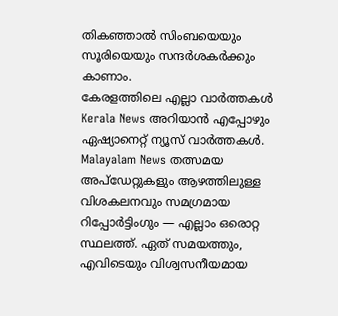തികഞ്ഞാൽ സിംബയെയും സൂരിയെയും സന്ദർശകർക്കും കാണാം.
കേരളത്തിലെ എല്ലാ വാർത്തകൾ Kerala News അറിയാൻ എപ്പോഴും ഏഷ്യാനെറ്റ് ന്യൂസ് വാർത്തകൾ. Malayalam News തത്സമയ അപ്ഡേറ്റുകളും ആഴത്തിലുള്ള വിശകലനവും സമഗ്രമായ റിപ്പോർട്ടിംഗും — എല്ലാം ഒരൊറ്റ സ്ഥലത്ത്. ഏത് സമയത്തും, എവിടെയും വിശ്വസനീയമായ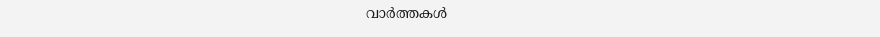വാർത്തകൾ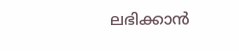ലഭിക്കാൻ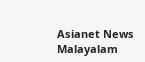Asianet News Malayalam